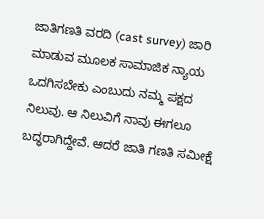ಜಾತಿಗಣತಿ ವರದಿ (cast survey) ಜಾರಿ ಮಾಡುವ ಮೂಲಕ ಸಾಮಾಜಿಕ ನ್ಯಾಯ ಒದಗಿಸಬೇಕು ಎಂಬುದು ನಮ್ಮ ಪಕ್ಷದ ನಿಲುವು. ಆ ನಿಲುವಿಗೆ ನಾವು ಈಗಲೂ ಬದ್ಧರಾಗಿದ್ದೇವೆ. ಆದರೆ ಜಾತಿ ಗಣತಿ ಸಮೀಕ್ಷೆ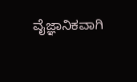ವೈಜ್ಞಾನಿಕವಾಗಿ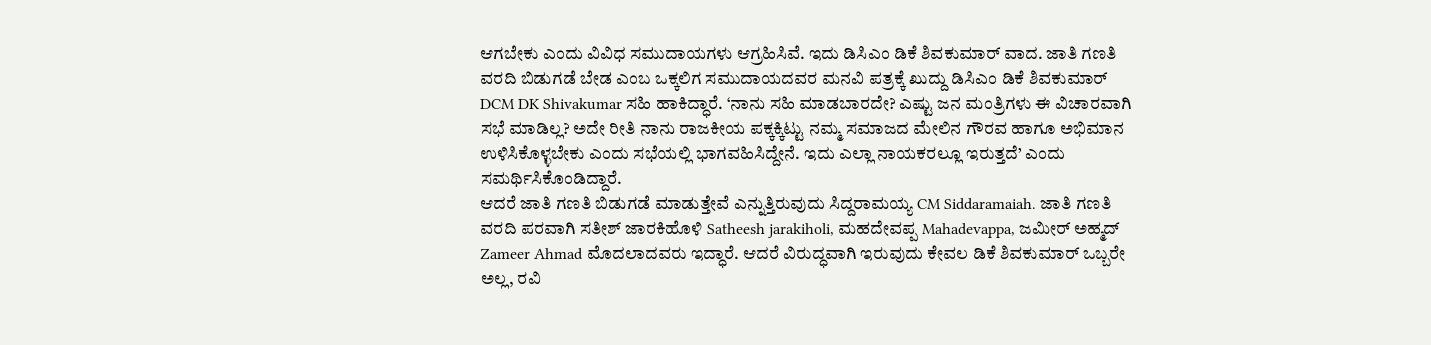ಆಗಬೇಕು ಎಂದು ವಿವಿಧ ಸಮುದಾಯಗಳು ಆಗ್ರಹಿಸಿವೆ. ಇದು ಡಿಸಿಎಂ ಡಿಕೆ ಶಿವಕುಮಾರ್ ವಾದ. ಜಾತಿ ಗಣತಿ ವರದಿ ಬಿಡುಗಡೆ ಬೇಡ ಎಂಬ ಒಕ್ಕಲಿಗ ಸಮುದಾಯದವರ ಮನವಿ ಪತ್ರಕ್ಕೆ ಖುದ್ದು ಡಿಸಿಎಂ ಡಿಕೆ ಶಿವಕುಮಾರ್ DCM DK Shivakumar ಸಹಿ ಹಾಕಿದ್ಧಾರೆ. ‘ನಾನು ಸಹಿ ಮಾಡಬಾರದೇ? ಎಷ್ಟು ಜನ ಮಂತ್ರಿಗಳು ಈ ವಿಚಾರವಾಗಿ ಸಭೆ ಮಾಡಿಲ್ಲ? ಅದೇ ರೀತಿ ನಾನು ರಾಜಕೀಯ ಪಕ್ಕಕ್ಕಿಟ್ಟು ನಮ್ಮ ಸಮಾಜದ ಮೇಲಿನ ಗೌರವ ಹಾಗೂ ಅಭಿಮಾನ ಉಳಿಸಿಕೊಳ್ಳಬೇಕು ಎಂದು ಸಭೆಯಲ್ಲಿ ಭಾಗವಹಿಸಿದ್ದೇನೆ. ಇದು ಎಲ್ಲಾ ನಾಯಕರಲ್ಲೂ ಇರುತ್ತದೆ’ ಎಂದು ಸಮರ್ಥಿಸಿಕೊಂಡಿದ್ದಾರೆ.
ಆದರೆ ಜಾತಿ ಗಣತಿ ಬಿಡುಗಡೆ ಮಾಡುತ್ತೇವೆ ಎನ್ನುತ್ತಿರುವುದು ಸಿದ್ದರಾಮಯ್ಯ CM Siddaramaiah. ಜಾತಿ ಗಣತಿ ವರದಿ ಪರವಾಗಿ ಸತೀಶ್ ಜಾರಕಿಹೊಳಿ Satheesh jarakiholi, ಮಹದೇವಪ್ಪ Mahadevappa, ಜಮೀರ್ ಅಹ್ಮದ್ Zameer Ahmad ಮೊದಲಾದವರು ಇದ್ಧಾರೆ. ಆದರೆ ವಿರುದ್ಧವಾಗಿ ಇರುವುದು ಕೇವಲ ಡಿಕೆ ಶಿವಕುಮಾರ್ ಒಬ್ಬರೇ ಅಲ್ಲ, ರವಿ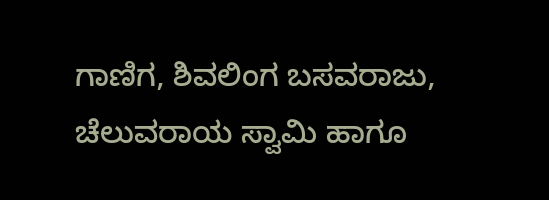ಗಾಣಿಗ, ಶಿವಲಿಂಗ ಬಸವರಾಜು, ಚೆಲುವರಾಯ ಸ್ವಾಮಿ ಹಾಗೂ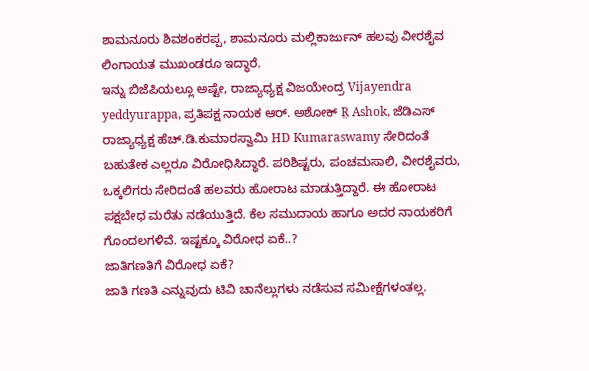ಶಾಮನೂರು ಶಿವಶಂಕರಪ್ಪ, ಶಾಮನೂರು ಮಲ್ಲಿಕಾರ್ಜುನ್ ಹಲವು ವೀರಶೈವ ಲಿಂಗಾಯತ ಮುಖಂಡರೂ ಇದ್ಧಾರೆ.
ಇನ್ನು ಬಿಜೆಪಿಯಲ್ಲೂ ಅಷ್ಟೇ, ರಾಜ್ಯಾಧ್ಯಕ್ಷ ವಿಜಯೇಂದ್ರ Vijayendra yeddyurappa, ಪ್ರತಿಪಕ್ಷ ನಾಯಕ ಆರ್. ಅಶೋಕ್ R̤ Ashok, ಜೆಡಿಎಸ್ ರಾಜ್ಯಾಧ್ಯಕ್ಷ ಹೆಚ್.ಡಿ.ಕುಮಾರಸ್ವಾಮಿ HD Kumaraswamy ಸೇರಿದಂತೆ ಬಹುತೇಕ ಎಲ್ಲರೂ ವಿರೋಧಿಸಿದ್ಧಾರೆ. ಪರಿಶಿಷ್ಟರು, ಪಂಚಮಸಾಲಿ, ವೀರಶೈವರು, ಒಕ್ಕಲಿಗರು ಸೇರಿದಂತೆ ಹಲವರು ಹೋರಾಟ ಮಾಡುತ್ತಿದ್ದಾರೆ. ಈ ಹೋರಾಟ ಪಕ್ಷಬೇಧ ಮರೆತು ನಡೆಯುತ್ತಿದೆ. ಕೆಲ ಸಮುದಾಯ ಹಾಗೂ ಅದರ ನಾಯಕರಿಗೆ ಗೊಂದಲಗಳಿವೆ. ಇಷ್ಟಕ್ಕೂ ವಿರೋಧ ಏಕೆ..?
ಜಾತಿಗಣತಿಗೆ ವಿರೋಧ ಏಕೆ?
ಜಾತಿ ಗಣತಿ ಎನ್ನುವುದು ಟಿವಿ ಚಾನೆಲ್ಲುಗಳು ನಡೆಸುವ ಸಮೀಕ್ಷೆಗಳಂತಲ್ಲ.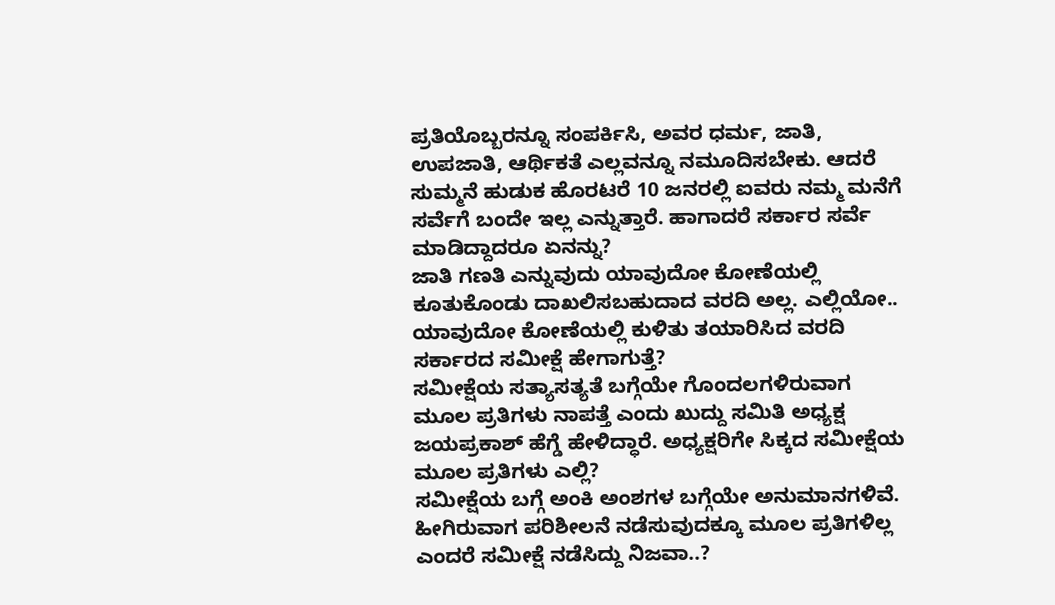ಪ್ರತಿಯೊಬ್ಬರನ್ನೂ ಸಂಪರ್ಕಿಸಿ, ಅವರ ಧರ್ಮ, ಜಾತಿ, ಉಪಜಾತಿ, ಆರ್ಥಿಕತೆ ಎಲ್ಲವನ್ನೂ ನಮೂದಿಸಬೇಕು. ಆದರೆ ಸುಮ್ಮನೆ ಹುಡುಕ ಹೊರಟರೆ 10 ಜನರಲ್ಲಿ ಐವರು ನಮ್ಮ ಮನೆಗೆ ಸರ್ವೆಗೆ ಬಂದೇ ಇಲ್ಲ ಎನ್ನುತ್ತಾರೆ. ಹಾಗಾದರೆ ಸರ್ಕಾರ ಸರ್ವೆ ಮಾಡಿದ್ದಾದರೂ ಏನನ್ನು?
ಜಾತಿ ಗಣತಿ ಎನ್ನುವುದು ಯಾವುದೋ ಕೋಣೆಯಲ್ಲಿ ಕೂತುಕೊಂಡು ದಾಖಲಿಸಬಹುದಾದ ವರದಿ ಅಲ್ಲ. ಎಲ್ಲಿಯೋ.. ಯಾವುದೋ ಕೋಣೆಯಲ್ಲಿ ಕುಳಿತು ತಯಾರಿಸಿದ ವರದಿ ಸರ್ಕಾರದ ಸಮೀಕ್ಷೆ ಹೇಗಾಗುತ್ತೆ?
ಸಮೀಕ್ಷೆಯ ಸತ್ಯಾಸತ್ಯತೆ ಬಗ್ಗೆಯೇ ಗೊಂದಲಗಳಿರುವಾಗ ಮೂಲ ಪ್ರತಿಗಳು ನಾಪತ್ತೆ ಎಂದು ಖುದ್ದು ಸಮಿತಿ ಅಧ್ಯಕ್ಷ ಜಯಪ್ರಕಾಶ್ ಹೆಗ್ಡೆ ಹೇಳಿದ್ಧಾರೆ. ಅಧ್ಯಕ್ಷರಿಗೇ ಸಿಕ್ಕದ ಸಮೀಕ್ಷೆಯ ಮೂಲ ಪ್ರತಿಗಳು ಎಲ್ಲಿ?
ಸಮೀಕ್ಷೆಯ ಬಗ್ಗೆ ಅಂಕಿ ಅಂಶಗಳ ಬಗ್ಗೆಯೇ ಅನುಮಾನಗಳಿವೆ. ಹೀಗಿರುವಾಗ ಪರಿಶೀಲನೆ ನಡೆಸುವುದಕ್ಕೂ ಮೂಲ ಪ್ರತಿಗಳಿಲ್ಲ ಎಂದರೆ ಸಮೀಕ್ಷೆ ನಡೆಸಿದ್ದು ನಿಜವಾ..?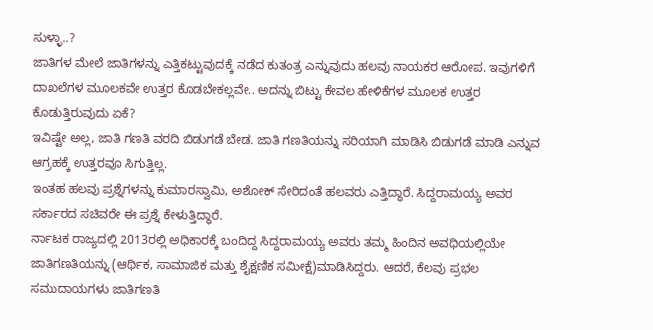ಸುಳ್ಳಾ..?
ಜಾತಿಗಳ ಮೇಲೆ ಜಾತಿಗಳನ್ನು ಎತ್ತಿಕಟ್ಟುವುದಕ್ಕೆ ನಡೆದ ಕುತಂತ್ರ ಎನ್ನುವುದು ಹಲವು ನಾಯಕರ ಆರೋಪ. ಇವುಗಳಿಗೆ ದಾಖಲೆಗಳ ಮೂಲಕವೇ ಉತ್ತರ ಕೊಡಬೇಕಲ್ಲವೇ.. ಅದನ್ನು ಬಿಟ್ಟು ಕೇವಲ ಹೇಳಿಕೆಗಳ ಮೂಲಕ ಉತ್ತರ ಕೊಡುತ್ತಿರುವುದು ಏಕೆ?
ಇವಿಷ್ಟೇ ಅಲ್ಲ, ಜಾತಿ ಗಣತಿ ವರದಿ ಬಿಡುಗಡೆ ಬೇಡ. ಜಾತಿ ಗಣತಿಯನ್ನು ಸರಿಯಾಗಿ ಮಾಡಿಸಿ ಬಿಡುಗಡೆ ಮಾಡಿ ಎನ್ನುವ ಆಗ್ರಹಕ್ಕೆ ಉತ್ತರವೂ ಸಿಗುತ್ತಿಲ್ಲ.
ಇಂತಹ ಹಲವು ಪ್ರಶ್ನೆಗಳನ್ನು ಕುಮಾರಸ್ವಾಮಿ, ಅಶೋಕ್ ಸೇರಿದಂತೆ ಹಲವರು ಎತ್ತಿದ್ಧಾರೆ. ಸಿದ್ದರಾಮಯ್ಯ ಅವರ ಸರ್ಕಾರದ ಸಚಿವರೇ ಈ ಪ್ರಶ್ನೆ ಕೇಳುತ್ತಿದ್ಧಾರೆ.
ರ್ನಾಟಕ ರಾಜ್ಯದಲ್ಲಿ 2013ರಲ್ಲಿ ಅಧಿಕಾರಕ್ಕೆ ಬಂದಿದ್ದ ಸಿದ್ದರಾಮಯ್ಯ ಅವರು ತಮ್ಮ ಹಿಂದಿನ ಅವಧಿಯಲ್ಲಿಯೇ ಜಾತಿಗಣತಿಯನ್ನು (ಆರ್ಥಿಕ, ಸಾಮಾಜಿಕ ಮತ್ತು ಶೈಕ್ಷಣಿಕ ಸಮೀಕ್ಷೆ)ಮಾಡಿಸಿದ್ದರು. ಆದರೆ, ಕೆಲವು ಪ್ರಭಲ ಸಮುದಾಯಗಳು ಜಾತಿಗಣತಿ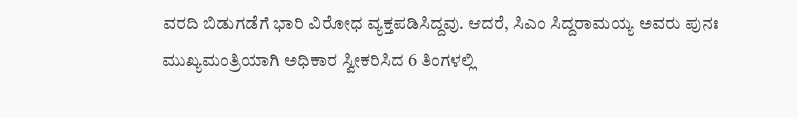ವರದಿ ಬಿಡುಗಡೆಗೆ ಭಾರಿ ವಿರೋಧ ವ್ಯಕ್ತಪಡಿಸಿದ್ದವು. ಆದರೆ, ಸಿಎಂ ಸಿದ್ದರಾಮಯ್ಯ ಅವರು ಪುನಃ ಮುಖ್ಯಮಂತ್ರಿಯಾಗಿ ಅಧಿಕಾರ ಸ್ವೀಕರಿಸಿದ 6 ತಿಂಗಳಲ್ಲಿ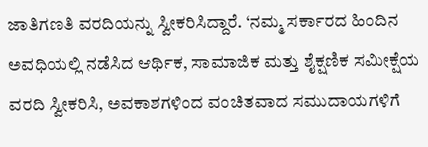ಜಾತಿಗಣತಿ ವರದಿಯನ್ನು ಸ್ವೀಕರಿಸಿದ್ದಾರೆ. ‘ನಮ್ಮ ಸರ್ಕಾರದ ಹಿಂದಿನ ಅವಧಿಯಲ್ಲಿ ನಡೆಸಿದ ಆರ್ಥಿಕ, ಸಾಮಾಜಿಕ ಮತ್ತು ಶೈಕ್ಷಣಿಕ ಸಮೀಕ್ಷೆಯ ವರದಿ ಸ್ವೀಕರಿಸಿ, ಅವಕಾಶಗಳಿಂದ ವಂಚಿತವಾದ ಸಮುದಾಯಗಳಿಗೆ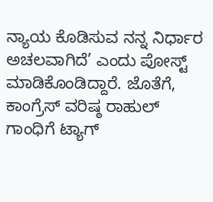ನ್ಯಾಯ ಕೊಡಿಸುವ ನನ್ನ ನಿರ್ಧಾರ ಅಚಲವಾಗಿದೆ’ ಎಂದು ಪೋಸ್ಟ್ ಮಾಡಿಕೊಂಡಿದ್ದಾರೆ. ಜೊತೆಗೆ, ಕಾಂಗ್ರೆಸ್ ವರಿಷ್ಠ ರಾಹುಲ್ ಗಾಂಧಿಗೆ ಟ್ಯಾಗ್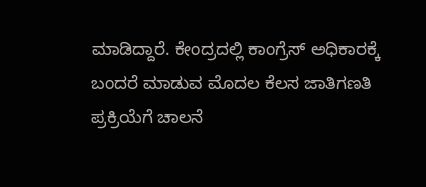ಮಾಡಿದ್ದಾರೆ. ಕೇಂದ್ರದಲ್ಲಿ ಕಾಂಗ್ರೆಸ್ ಅಧಿಕಾರಕ್ಕೆ ಬಂದರೆ ಮಾಡುವ ಮೊದಲ ಕೆಲಸ ಜಾತಿಗಣತಿ ಪ್ರಕ್ರಿಯೆಗೆ ಚಾಲನೆ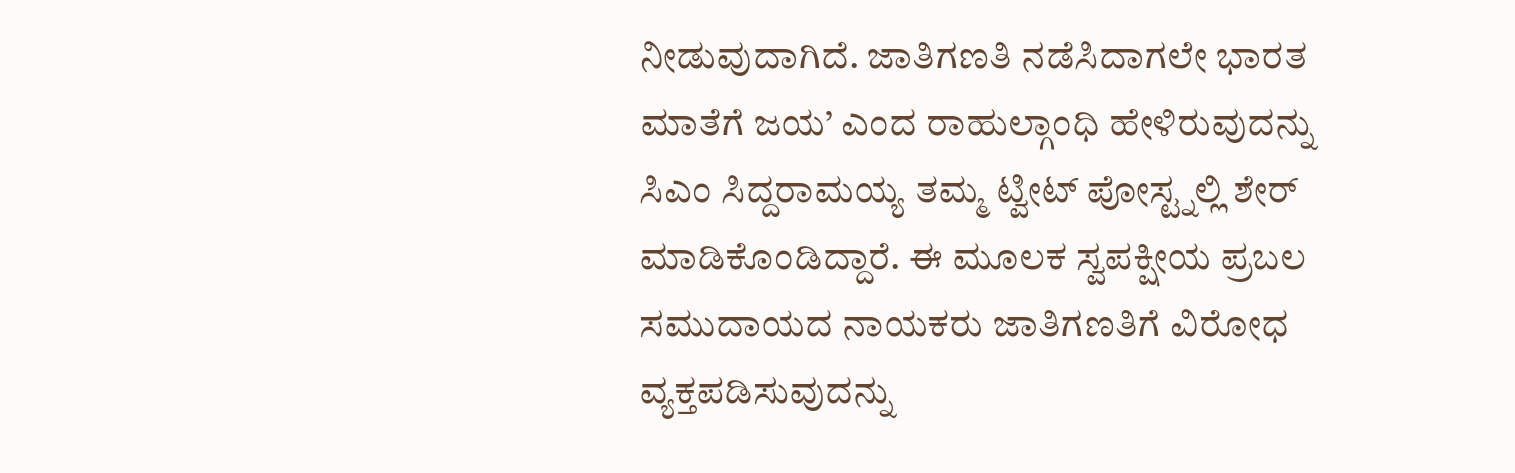ನೀಡುವುದಾಗಿದೆ. ಜಾತಿಗಣತಿ ನಡೆಸಿದಾಗಲೇ ಭಾರತ ಮಾತೆಗೆ ಜಯ’ ಎಂದ ರಾಹುಲ್ಗಾಂಧಿ ಹೇಳಿರುವುದನ್ನು ಸಿಎಂ ಸಿದ್ದರಾಮಯ್ಯ ತಮ್ಮ ಟ್ವೀಟ್ ಪೋಸ್ಟ್ನಲ್ಲಿ ಶೇರ್ ಮಾಡಿಕೊಂಡಿದ್ದಾರೆ. ಈ ಮೂಲಕ ಸ್ವಪಕ್ಷೀಯ ಪ್ರಬಲ ಸಮುದಾಯದ ನಾಯಕರು ಜಾತಿಗಣತಿಗೆ ವಿರೋಧ ವ್ಯಕ್ತಪಡಿಸುವುದನ್ನು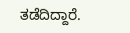ತಡೆದಿದ್ದಾರೆ.